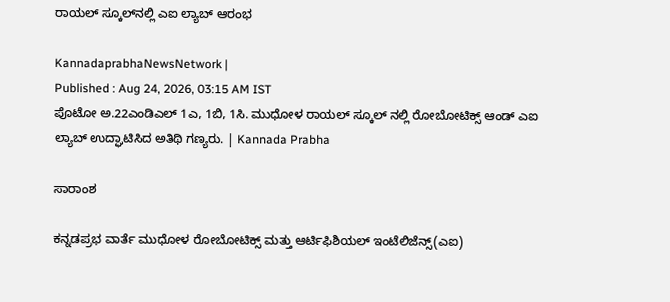ರಾಯಲ್ ಸ್ಕೂಲ್‌ನಲ್ಲಿ ಎಐ ಲ್ಯಾಬ್ ಆರಂಭ

KannadaprabhaNewsNetwork |
Published : Aug 24, 2026, 03:15 AM IST
ಪೊಟೋ ಅ.22ಎಂಡಿಎಲ್ 1ಎ, 1ಬಿ, 1ಸಿ. ಮುಧೋಳ ರಾಯಲ್ ಸ್ಕೂಲ್ ನಲ್ಲಿ ರೋಬೋಟಿಕ್ಸ್ ಆಂಡ್ ಎಐ ಲ್ಯಾಬ್ ಉದ್ಘಾಟಿಸಿದ ಅತಿಥಿ ಗಣ್ಯರು. | Kannada Prabha

ಸಾರಾಂಶ

ಕನ್ನಡಪ್ರಭ ವಾರ್ತೆ ಮುಧೋಳ ರೋಬೋಟಿಕ್ಸ್ ಮತ್ತು ಆರ್ಟಿಫಿಶಿಯಲ್ ಇಂಟೆಲಿಜೆನ್ಸ್(ಎಐ)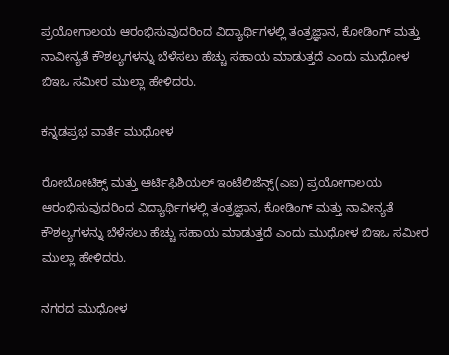ಪ್ರಯೋಗಾಲಯ ಆರಂಭಿಸುವುದರಿಂದ ವಿದ್ಯಾರ್ಥಿಗಳಲ್ಲಿ ತಂತ್ರಜ್ಞಾನ, ಕೋಡಿಂಗ್ ಮತ್ತು ನಾವೀನ್ಯತೆ ಕೌಶಲ್ಯಗಳನ್ನು ಬೆಳೆಸಲು ಹೆಚ್ಚು ಸಹಾಯ ಮಾಡುತ್ತದೆ ಎಂದು ಮುಧೋಳ ಬಿಇಒ ಸಮೀರ ಮುಲ್ಲಾ ಹೇಳಿದರು.

ಕನ್ನಡಪ್ರಭ ವಾರ್ತೆ ಮುಧೋಳ

ರೋಬೋಟಿಕ್ಸ್ ಮತ್ತು ಆರ್ಟಿಫಿಶಿಯಲ್ ಇಂಟೆಲಿಜೆನ್ಸ್(ಎಐ) ಪ್ರಯೋಗಾಲಯ ಆರಂಭಿಸುವುದರಿಂದ ವಿದ್ಯಾರ್ಥಿಗಳಲ್ಲಿ ತಂತ್ರಜ್ಞಾನ, ಕೋಡಿಂಗ್ ಮತ್ತು ನಾವೀನ್ಯತೆ ಕೌಶಲ್ಯಗಳನ್ನು ಬೆಳೆಸಲು ಹೆಚ್ಚು ಸಹಾಯ ಮಾಡುತ್ತದೆ ಎಂದು ಮುಧೋಳ ಬಿಇಒ ಸಮೀರ ಮುಲ್ಲಾ ಹೇಳಿದರು.

ನಗರದ ಮುಧೋಳ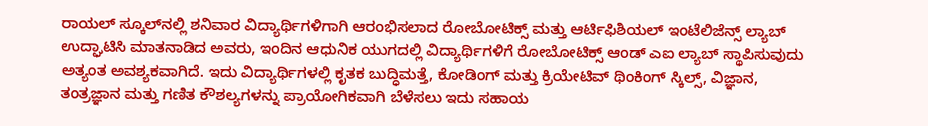ರಾಯಲ್ ಸ್ಕೂಲ್‌ನಲ್ಲಿ ಶನಿವಾರ ವಿದ್ಯಾರ್ಥಿಗಳಿಗಾಗಿ ಆರಂಭಿಸಲಾದ ರೋಬೋಟಿಕ್ಸ್ ಮತ್ತು ಆರ್ಟಿಫಿಶಿಯಲ್ ಇಂಟೆಲಿಜೆನ್ಸ್ ಲ್ಯಾಬ್ ಉದ್ಘಾಟಿಸಿ ಮಾತನಾಡಿದ ಅವರು, ಇಂದಿನ ಆಧುನಿಕ ಯುಗದಲ್ಲಿ ವಿದ್ಯಾರ್ಥಿಗಳಿಗೆ ರೋಬೋಟಿಕ್ಸ್ ಆಂಡ್ ಎಐ ಲ್ಯಾಬ್ ಸ್ಥಾಪಿಸುವುದು ಅತ್ಯಂತ ಅವಶ್ಯಕವಾಗಿದೆ. ಇದು ವಿದ್ಯಾರ್ಥಿಗಳಲ್ಲಿ ಕೃತಕ ಬುದ್ಧಿಮತ್ತೆ, ಕೋಡಿಂಗ್ ಮತ್ತು ಕ್ರಿಯೇಟಿವ್ ಥಿಂಕಿಂಗ್ ಸ್ಕಿಲ್ಸ್, ವಿಜ್ಞಾನ, ತಂತ್ರಜ್ಞಾನ ಮತ್ತು ಗಣಿತ ಕೌಶಲ್ಯಗಳನ್ನು ಪ್ರಾಯೋಗಿಕವಾಗಿ ಬೆಳೆಸಲು ಇದು ಸಹಾಯ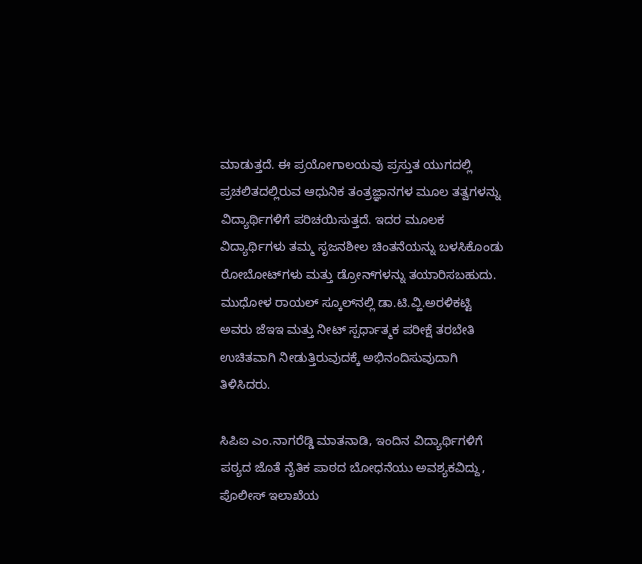ಮಾಡುತ್ತದೆ. ಈ ಪ್ರಯೋಗಾಲಯವು ಪ್ರಸ್ತುತ ಯುಗದಲ್ಲಿ ಪ್ರಚಲಿತದಲ್ಲಿರುವ ಆಧುನಿಕ ತಂತ್ರಜ್ಞಾನಗಳ ಮೂಲ ತತ್ವಗಳನ್ನು ವಿದ್ಯಾರ್ಥಿಗಳಿಗೆ ಪರಿಚಯಿಸುತ್ತದೆ. ಇದರ ಮೂಲಕ ವಿದ್ಯಾರ್ಥಿಗಳು ತಮ್ಮ ಸೃಜನಶೀಲ ಚಿಂತನೆಯನ್ನು ಬಳಸಿಕೊಂಡು ರೋಬೋಟ್‌ಗಳು ಮತ್ತು ಡ್ರೋನ್‌ಗಳನ್ನು ತಯಾರಿಸಬಹುದು. ಮುಧೋಳ ರಾಯಲ್ ಸ್ಕೂಲ್‌ನಲ್ಲಿ ಡಾ.ಟಿ.ವ್ಹಿ.ಅರಳಿಕಟ್ಟಿ ಅವರು ಜೆಇಇ ಮತ್ತು ನೀಟ್ ಸ್ಪರ್ಧಾತ್ಮಕ ಪರೀಕ್ಷೆ ತರಬೇತಿ ಉಚಿತವಾಗಿ ನೀಡುತ್ತಿರುವುದಕ್ಕೆ ಅಭಿನಂದಿಸುವುದಾಗಿ ತಿಳಿಸಿದರು.

ಸಿಪಿಐ ಎಂ.ನಾಗರೆಡ್ಡಿ ಮಾತನಾಡಿ, ಇಂದಿನ ವಿದ್ಯಾರ್ಥಿಗಳಿಗೆ ಪಠ್ಯದ ಜೊತೆ ನೈತಿಕ ಪಾಠದ ಬೋಧನೆಯು ಅವಶ್ಯಕವಿದ್ದು, ಪೊಲೀಸ್ ಇಲಾಖೆಯ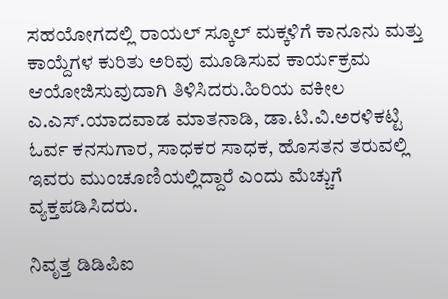ಸಹಯೋಗದಲ್ಲಿ ರಾಯಲ್ ಸ್ಕೂಲ್ ಮಕ್ಕಳಿಗೆ ಕಾನೂನು ಮತ್ತು ಕಾಯ್ದೆಗಳ ಕುರಿತು ಅರಿವು ಮೂಡಿಸುವ ಕಾರ್ಯಕ್ರಮ ಆಯೋಜಿಸುವುದಾಗಿ ತಿಳಿಸಿದರು.ಹಿರಿಯ ವಕೀಲ ಎ.ಎಸ್.ಯಾದವಾಡ ಮಾತನಾಡಿ, ಡಾ.ಟಿ.ವಿ.ಅರಳಿಕಟ್ಟಿ ಓರ್ವ ಕನಸುಗಾರ, ಸಾಧಕರ ಸಾಧಕ, ಹೊಸತನ ತರುವಲ್ಲಿ ಇವರು ಮುಂಚೂಣಿಯಲ್ಲಿದ್ದಾರೆ ಎಂದು ಮೆಚ್ಚುಗೆ ವ್ಯಕ್ತಪಡಿಸಿದರು.

ನಿವೃತ್ತ ಡಿಡಿಪಿಐ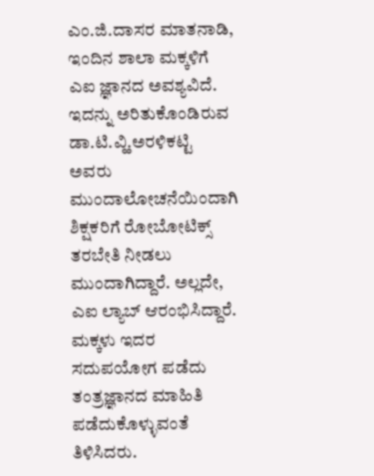ಎಂ.ಜಿ.ದಾಸರ ಮಾತನಾಡಿ, ಇಂದಿನ ಶಾಲಾ ಮಕ್ಕಳಿಗೆ ಎಐ ಜ್ಞಾನದ ಅವಶ್ಯವಿದೆ. ಇದನ್ನು ಅರಿತುಕೊಂಡಿರುವ ಡಾ.ಟಿ.ವ್ಹಿ.ಅರಳಿಕಟ್ಟಿ ಅವರು ಮುಂದಾಲೋಚನೆಯಿಂದಾಗಿ ಶಿಕ್ಷಕರಿಗೆ ರೋಬೋಟಿಕ್ಸ್ ತರಬೇತಿ ನೀಡಲು ಮುಂದಾಗಿದ್ದಾರೆ. ಅಲ್ಲದೇ, ಎಐ ಲ್ಯಾಬ್ ಆರಂಭಿಸಿದ್ದಾರೆ. ಮಕ್ಕಳು ಇದರ ಸದುಪಯೋಗ ಪಡೆದು ತಂತ್ರಜ್ಞಾನದ ಮಾಹಿತಿ ಪಡೆದುಕೊಳ್ಳುವಂತೆ ತಿಳಿಸಿದರು.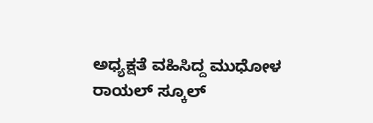ಅಧ್ಯಕ್ಷತೆ ವಹಿಸಿದ್ದ ಮುಧೋಳ ರಾಯಲ್ ಸ್ಕೂಲ್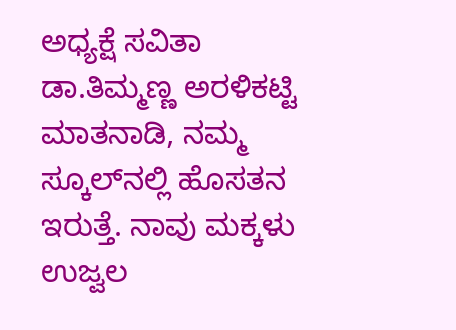ಅಧ್ಯಕ್ಷೆ ಸವಿತಾ ಡಾ.ತಿಮ್ಮಣ್ಣ ಅರಳಿಕಟ್ಟಿ ಮಾತನಾಡಿ, ನಮ್ಮ ಸ್ಕೂಲ್‌ನಲ್ಲಿ ಹೊಸತನ ಇರುತ್ತೆ. ನಾವು ಮಕ್ಕಳು ಉಜ್ವಲ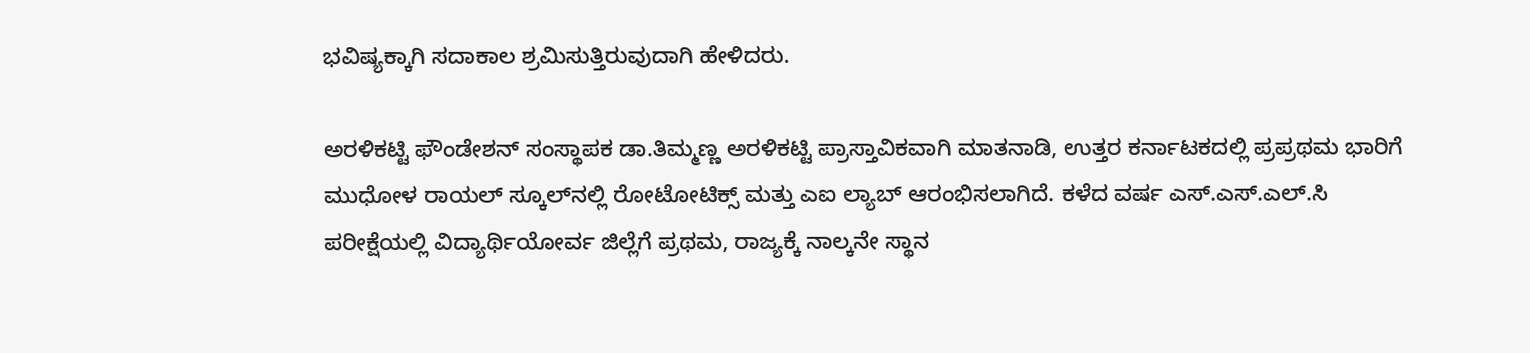ಭವಿಷ್ಯಕ್ಕಾಗಿ ಸದಾಕಾಲ ಶ್ರಮಿಸುತ್ತಿರುವುದಾಗಿ ಹೇಳಿದರು.

ಅರಳಿಕಟ್ಟಿ ಫೌಂಡೇಶನ್ ಸಂಸ್ಥಾಪಕ ಡಾ.ತಿಮ್ಮಣ್ಣ ಅರಳಿಕಟ್ಟಿ ಪ್ರಾಸ್ತಾವಿಕವಾಗಿ ಮಾತನಾಡಿ, ಉತ್ತರ ಕರ್ನಾಟಕದಲ್ಲಿ ಪ್ರಪ್ರಥಮ ಭಾರಿಗೆ ಮುಧೋಳ ರಾಯಲ್ ಸ್ಕೂಲ್‌ನಲ್ಲಿ ರೋಟೋಟಿಕ್ಸ್ ಮತ್ತು ಎಐ ಲ್ಯಾಬ್ ಆರಂಭಿಸಲಾಗಿದೆ. ಕಳೆದ ವರ್ಷ ಎಸ್.ಎಸ್.ಎಲ್.ಸಿ ಪರೀಕ್ಷೆಯಲ್ಲಿ ವಿದ್ಯಾರ್ಥಿಯೋರ್ವ ಜಿಲ್ಲೆಗೆ ಪ್ರಥಮ, ರಾಜ್ಯಕ್ಕೆ ನಾಲ್ಕನೇ ಸ್ಥಾನ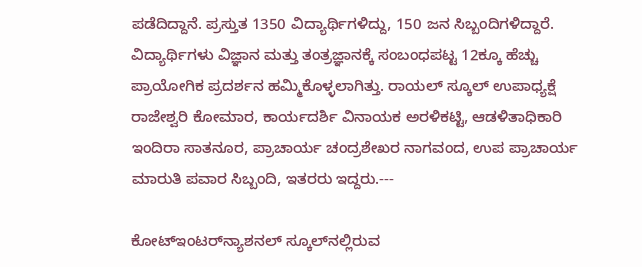ಪಡೆದಿದ್ದಾನೆ. ಪ್ರಸ್ತುತ 1350 ವಿದ್ಯಾರ್ಥಿಗಳಿದ್ದು, 150 ಜನ ಸಿಬ್ಬಂದಿಗಳಿದ್ದಾರೆ. ವಿದ್ಯಾರ್ಥಿಗಳು ವಿಜ್ಞಾನ ಮತ್ತು ತಂತ್ರಜ್ಞಾನಕ್ಕೆ ಸಂಬಂಧಪಟ್ಟ 12ಕ್ಕೂ ಹೆಚ್ಚು ಪ್ರಾಯೋಗಿಕ ಪ್ರದರ್ಶನ ಹಮ್ಮಿಕೊಳ್ಳಲಾಗಿತ್ತು. ರಾಯಲ್ ಸ್ಕೂಲ್ ಉಪಾಧ್ಯಕ್ಷೆ ರಾಜೇಶ್ವರಿ ಕೋಮಾರ, ಕಾರ್ಯದರ್ಶಿ ವಿನಾಯಕ ಅರಳಿಕಟ್ಟಿ, ಆಡಳಿತಾಧಿಕಾರಿ ಇಂದಿರಾ ಸಾತನೂರ, ಪ್ರಾಚಾರ್ಯ ಚಂದ್ರಶೇಖರ ನಾಗವಂದ, ಉಪ ಪ್ರಾಚಾರ್ಯ ಮಾರುತಿ ಪವಾರ ಸಿಬ್ಬಂದಿ, ಇತರರು ಇದ್ದರು.---

ಕೋಟ್‌ಇಂಟರ್‌ನ್ಯಾಶನಲ್ ಸ್ಕೂಲ್‌ನಲ್ಲಿರುವ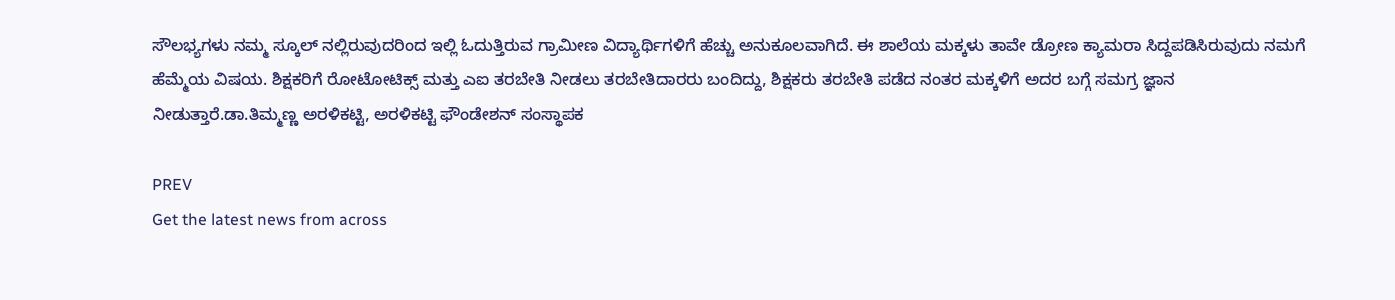ಸೌಲಭ್ಯಗಳು ನಮ್ಮ ಸ್ಕೂಲ್ ನಲ್ಲಿರುವುದರಿಂದ ಇಲ್ಲಿ ಓದುತ್ತಿರುವ ಗ್ರಾಮೀಣ ವಿದ್ಯಾರ್ಥಿಗಳಿಗೆ ಹೆಚ್ಚು ಅನುಕೂಲವಾಗಿದೆ. ಈ ಶಾಲೆಯ ಮಕ್ಕಳು ತಾವೇ ಡ್ರೋಣ ಕ್ಯಾಮರಾ ಸಿದ್ದಪಡಿಸಿರುವುದು ನಮಗೆ ಹೆಮ್ಮೆಯ ವಿಷಯ. ಶಿಕ್ಷಕರಿಗೆ ರೋಟೋಟಿಕ್ಸ್ ಮತ್ತು ಎಐ ತರಬೇತಿ ನೀಡಲು ತರಬೇತಿದಾರರು ಬಂದಿದ್ದು, ಶಿಕ್ಷಕರು ತರಬೇತಿ ಪಡೆದ ನಂತರ ಮಕ್ಕಳಿಗೆ ಅದರ ಬಗ್ಗೆ ಸಮಗ್ರ ಜ್ಞಾನ ನೀಡುತ್ತಾರೆ.ಡಾ.ತಿಮ್ಮಣ್ಣ ಅರಳಿಕಟ್ಟಿ, ಅರಳಿಕಟ್ಟಿ ಫೌಂಡೇಶನ್ ಸಂಸ್ಥಾಪಕ

PREV
Get the latest news from across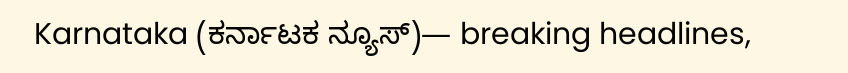Karnataka (ಕರ್ನಾಟಕ ನ್ಯೂಸ್)— breaking headlines,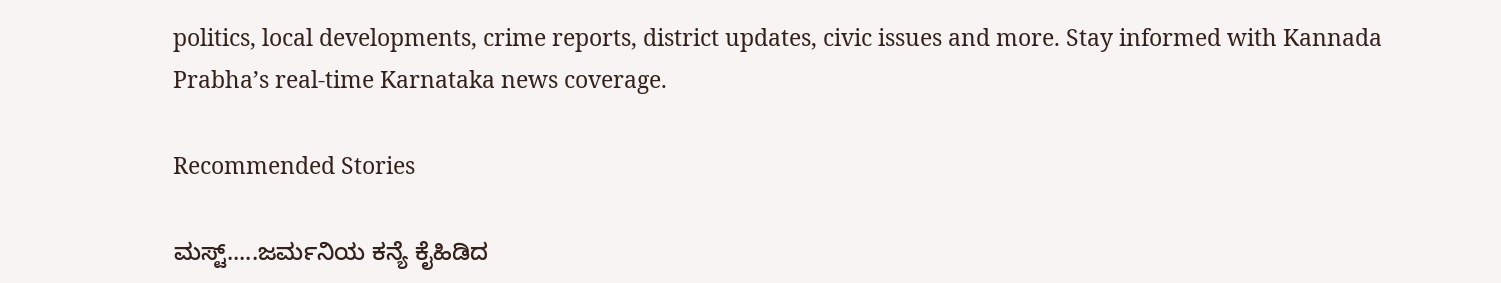politics, local developments, crime reports, district updates, civic issues and more. Stay informed with Kannada Prabha’s real‑time Karnataka news coverage.

Recommended Stories

ಮಸ್ಟ್.....ಜರ್ಮನಿಯ ಕನ್ಯೆ ಕೈಹಿಡಿದ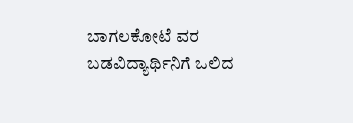ಬಾಗಲಕೋಟೆ ವರ
ಬಡವಿದ್ಯಾರ್ಥಿನಿಗೆ ಒಲಿದ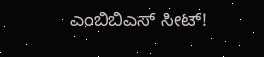ಎಂಬಿಬಿಎಸ್ ಸೀಟ್!